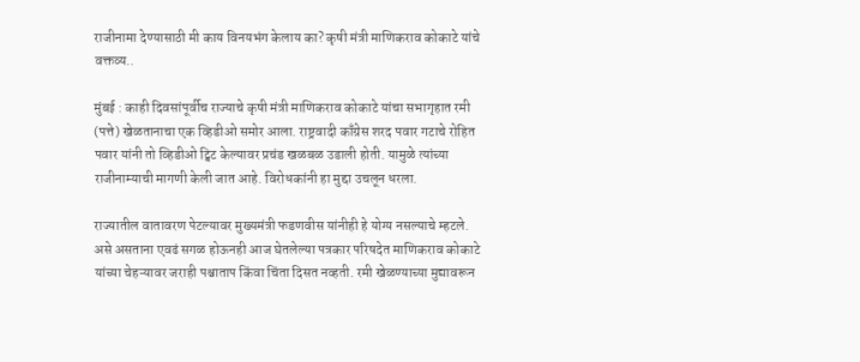राजीनामा देण्यासाठी मी काय विनयभंग केलाय का? कृषी मंत्री माणिकराव कोकाटे यांचे वक्तव्य..

मुंबई : काही दिवसांपूर्वीच राज्याचे कृषी मंत्री माणिकराव कोकाटे यांचा सभागृहात रमी (पत्ते) खेळतानाचा एक व्हिडीओ समोर आला. राष्ट्रवादी काँग्रेस शरद पवार गटाचे रोहित पवार यांनी तो व्हिडीओ ट्विट केल्यावर प्रचंड खळबळ उडाली होती. यामुळे त्यांच्या राजीनाम्याची मागणी केली जात आहे. विरोधकांनी हा मुद्दा उचलून धरला.

राज्यातील वातावरण पेटल्यावर मुख्यमंत्री फडणवीस यांनीही हे योग्य नसल्याचे म्हटले. असे असताना एवढं सगळ होऊनही आज घेतलेल्या पत्रकार परिषदेत माणिकराव कोकाटे यांच्या चेहऱ्यावर जराही पश्चाताप किंवा चिंता दिसत नव्हती. रमी खेळण्याच्या मुद्यावरून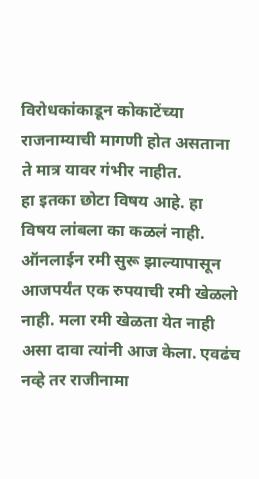विरोधकांकाडून कोकाटेंच्या राजनाम्याची मागणी होत असताना ते मात्र यावर गंभीर नाहीत.
हा इतका छोटा विषय आहे. हा विषय लांबला का कळलं नाही. ऑनलाईन रमी सुरू झाल्यापासून आजपर्यंत एक रुपयाची रमी खेळलो नाही. मला रमी खेळता येत नाही असा दावा त्यांनी आज केला. एवढंच नव्हे तर राजीनामा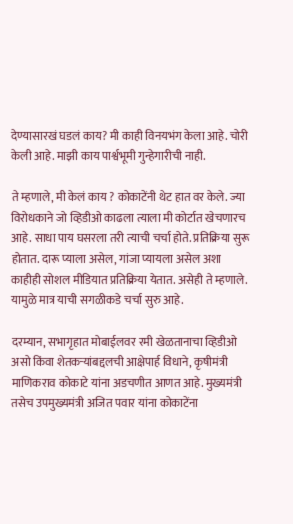देण्यासारखं घडलं काय? मी काही विनयभंग केला आहे. चोरी केली आहे. माझी काय पार्श्वभूमी गुन्हेगारीची नाही.

ते म्हणाले, मी केलं काय ? कोकाटेंनी थेट हात वर केले. ज्या विरोधकाने जो व्हिडीओ काढला त्याला मी कोर्टात खेचणारच आहे. साधा पाय घसरला तरी त्याची चर्चा होते. प्रतिक्रिया सुरू होतात. दारू प्याला असेल, गांजा प्यायला असेल अशा काहीही सोशल मीडियात प्रतिक्रिया येतात. असेही ते म्हणाले. यामुळे मात्र याची सगळीकडे चर्चा सुरु आहे.

दरम्यान, सभागृहात मोबाईलवर रमी खेळतानाचा व्हिडीओ असो किंवा शेतकऱ्यांबद्दलची आक्षेपार्ह विधाने, कृषीमंत्री माणिकराव कोकाटे यांना अडचणीत आणत आहे. मुख्यमंत्री तसेच उपमुख्यमंत्री अजित पवार यांना कोकाटेंना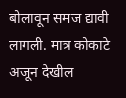बोलावून समज द्यावी लागली. मात्र कोकाटे अजून देखील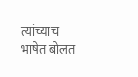त्यांच्याच भाषेत बोलत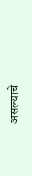असल्याचे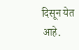दिसून येत आहे.